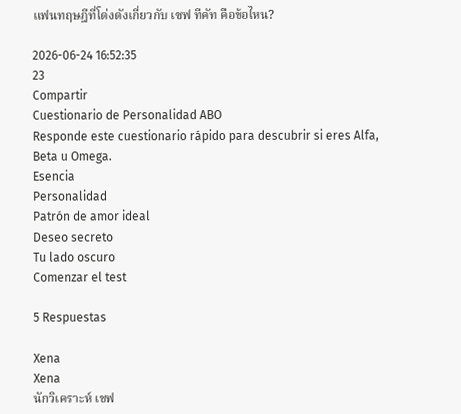แฟนทฤษฎีที่โด่งดังเกี่ยวกับ เซฟ ทีคัท คือข้อไหน?

2026-06-24 16:52:35
23
Compartir
Cuestionario de Personalidad ABO
Responde este cuestionario rápido para descubrir si eres Alfa, Beta u Omega.
Esencia
Personalidad
Patrón de amor ideal
Deseo secreto
Tu lado oscuro
Comenzar el test

5 Respuestas

Xena
Xena
นักวิเคราะห์ เชฟ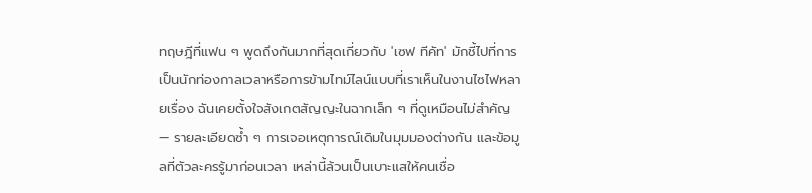ทฤษฎีที่แฟน ๆ พูดถึงกันมากที่สุดเกี่ยวกับ 'เซฟ ทีคัท' มักชี้ไปที่การเป็นนักท่องกาลเวลาหรือการข้ามไทม์ไลน์แบบที่เราเห็นในงานไซไฟหลายเรื่อง ฉันเคยตั้งใจสังเกตสัญญะในฉากเล็ก ๆ ที่ดูเหมือนไม่สำคัญ — รายละเอียดซ้ำ ๆ การเจอเหตุการณ์เดิมในมุมมองต่างกัน และข้อมูลที่ตัวละครรู้มาก่อนเวลา เหล่านี้ล้วนเป็นเบาะแสให้คนเชื่อ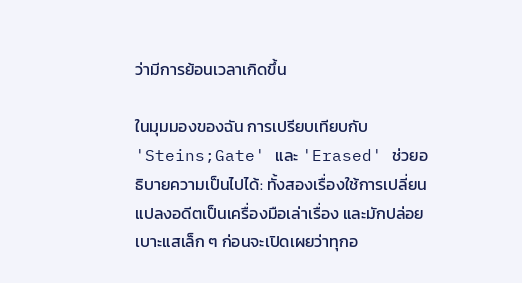ว่ามีการย้อนเวลาเกิดขึ้น

ในมุมมองของฉัน การเปรียบเทียบกับ 'Steins;Gate' และ 'Erased' ช่วยอธิบายความเป็นไปได้: ทั้งสองเรื่องใช้การเปลี่ยนแปลงอดีตเป็นเครื่องมือเล่าเรื่อง และมักปล่อยเบาะแสเล็ก ๆ ก่อนจะเปิดเผยว่าทุกอ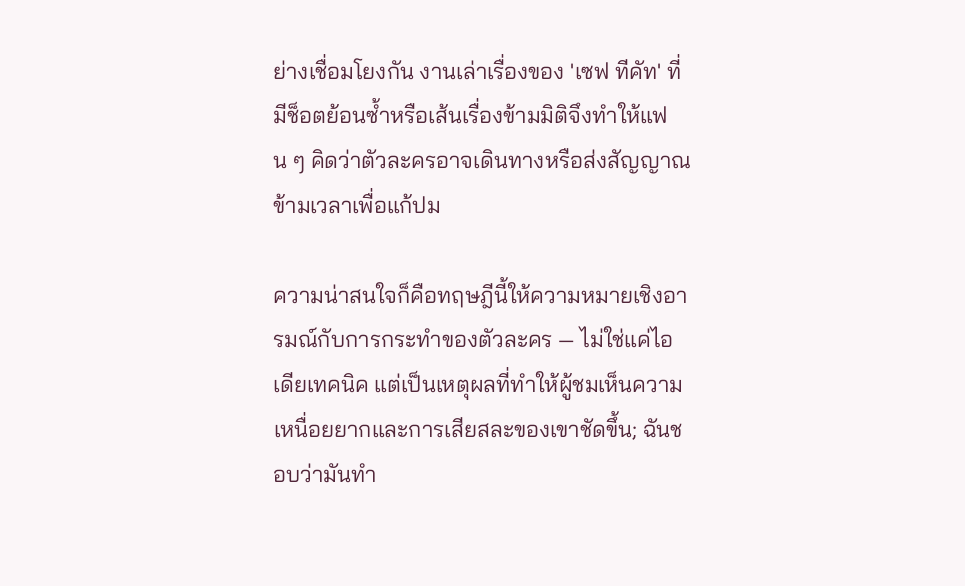ย่างเชื่อมโยงกัน งานเล่าเรื่องของ 'เซฟ ทีคัท' ที่มีช็อตย้อนซ้ำหรือเส้นเรื่องข้ามมิติจึงทำให้แฟน ๆ คิดว่าตัวละครอาจเดินทางหรือส่งสัญญาณข้ามเวลาเพื่อแก้ปม

ความน่าสนใจก็คือทฤษฎีนี้ให้ความหมายเชิงอารมณ์กับการกระทำของตัวละคร — ไม่ใช่แค่ไอเดียเทคนิค แต่เป็นเหตุผลที่ทำให้ผู้ชมเห็นความเหนื่อยยากและการเสียสละของเขาชัดขึ้น; ฉันชอบว่ามันทำ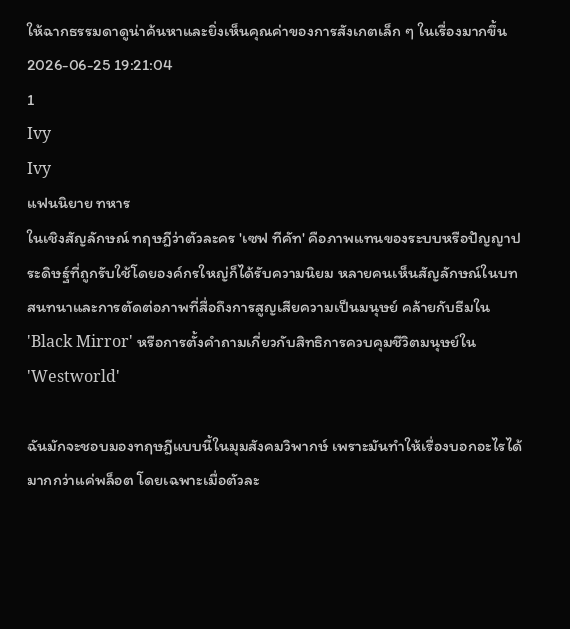ให้ฉากธรรมดาดูน่าค้นหาและยิ่งเห็นคุณค่าของการสังเกตเล็ก ๆ ในเรื่องมากขึ้น
2026-06-25 19:21:04
1
Ivy
Ivy
แฟนนิยาย ทหาร
ในเชิงสัญลักษณ์ ทฤษฎีว่าตัวละคร 'เซฟ ทีคัท' คือภาพแทนของระบบหรือปัญญาประดิษฐ์ที่ถูกรับใช้โดยองค์กรใหญ่ก็ได้รับความนิยม หลายคนเห็นสัญลักษณ์ในบทสนทนาและการตัดต่อภาพที่สื่อถึงการสูญเสียความเป็นมนุษย์ คล้ายกับธีมใน 'Black Mirror' หรือการตั้งคำถามเกี่ยวกับสิทธิการควบคุมชีวิตมนุษย์ใน 'Westworld'

ฉันมักจะชอบมองทฤษฎีแบบนี้ในมุมสังคมวิพากษ์ เพราะมันทำให้เรื่องบอกอะไรได้มากกว่าแค่พล็อต โดยเฉพาะเมื่อตัวละ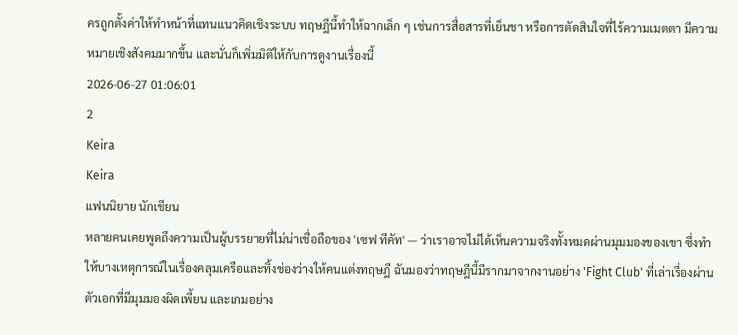ครถูกตั้งค่าให้ทำหน้าที่แทนแนวคิดเชิงระบบ ทฤษฎีนี้ทำให้ฉากเล็ก ๆ เช่นการสื่อสารที่เย็นชา หรือการตัดสินใจที่ไร้ความเมตตา มีความหมายเชิงสังคมมากขึ้น และนั่นก็เพิ่มมิติให้กับการดูงานเรื่องนี้
2026-06-27 01:06:01
2
Keira
Keira
แฟนนิยาย นักเขียน
หลายคนเคยพูดถึงความเป็นผู้บรรยายที่ไม่น่าเชื่อถือของ 'เซฟ ทีคัท' — ว่าเราอาจไม่ได้เห็นความจริงทั้งหมดผ่านมุมมองของเขา ซึ่งทำให้บางเหตุการณ์ในเรื่องคลุมเครือและทิ้งช่องว่างให้คนแต่งทฤษฎี ฉันมองว่าทฤษฎีนี้มีรากมาจากงานอย่าง 'Fight Club' ที่เล่าเรื่องผ่านตัวเอกที่มีมุมมองผิดเพี้ยน และเกมอย่าง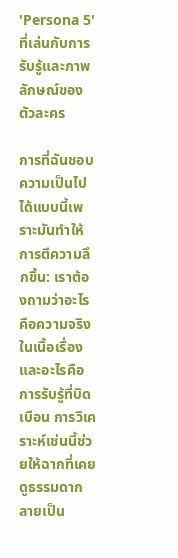'Persona 5' ที่เล่นกับการรับรู้และภาพลักษณ์ของตัวละคร

การที่ฉันชอบความเป็นไปได้แบบนี้เพราะมันทำให้การตีความลึกขึ้น: เราต้องถามว่าอะไรคือความจริงในเนื้อเรื่อง และอะไรคือการรับรู้ที่บิดเบือน การวิเคราะห์เช่นนี้ช่วยให้ฉากที่เคยดูธรรมดากลายเป็น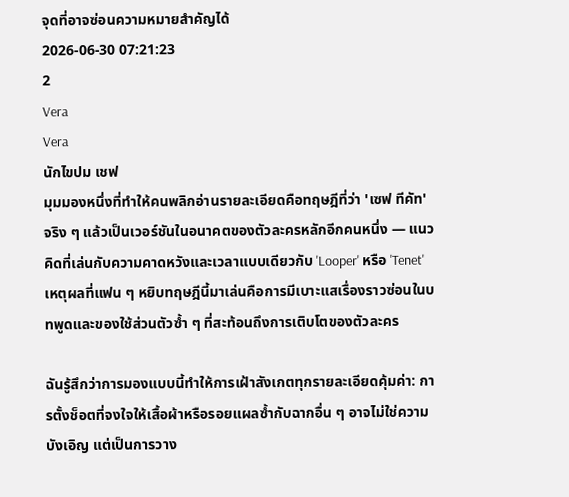จุดที่อาจซ่อนความหมายสำคัญได้
2026-06-30 07:21:23
2
Vera
Vera
นักไขปม เชฟ
มุมมองหนึ่งที่ทำให้คนพลิกอ่านรายละเอียดคือทฤษฎีที่ว่า 'เซฟ ทีคัท' จริง ๆ แล้วเป็นเวอร์ชันในอนาคตของตัวละครหลักอีกคนหนึ่ง — แนวคิดที่เล่นกับความคาดหวังและเวลาแบบเดียวกับ 'Looper' หรือ 'Tenet' เหตุผลที่แฟน ๆ หยิบทฤษฎีนี้มาเล่นคือการมีเบาะแสเรื่องราวซ่อนในบทพูดและของใช้ส่วนตัวซ้ำ ๆ ที่สะท้อนถึงการเติบโตของตัวละคร

ฉันรู้สึกว่าการมองแบบนี้ทำให้การเฝ้าสังเกตทุกรายละเอียดคุ้มค่า: การตั้งช็อตที่จงใจให้เสื้อผ้าหรือรอยแผลซ้ำกับฉากอื่น ๆ อาจไม่ใช่ความบังเอิญ แต่เป็นการวาง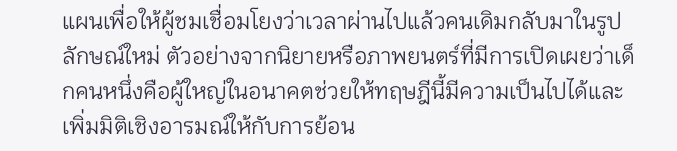แผนเพื่อให้ผู้ชมเชื่อมโยงว่าเวลาผ่านไปแล้วคนเดิมกลับมาในรูปลักษณ์ใหม่ ตัวอย่างจากนิยายหรือภาพยนตร์ที่มีการเปิดเผยว่าเด็กคนหนึ่งคือผู้ใหญ่ในอนาคตช่วยให้ทฤษฎีนี้มีความเป็นไปได้และเพิ่มมิติเชิงอารมณ์ให้กับการย้อน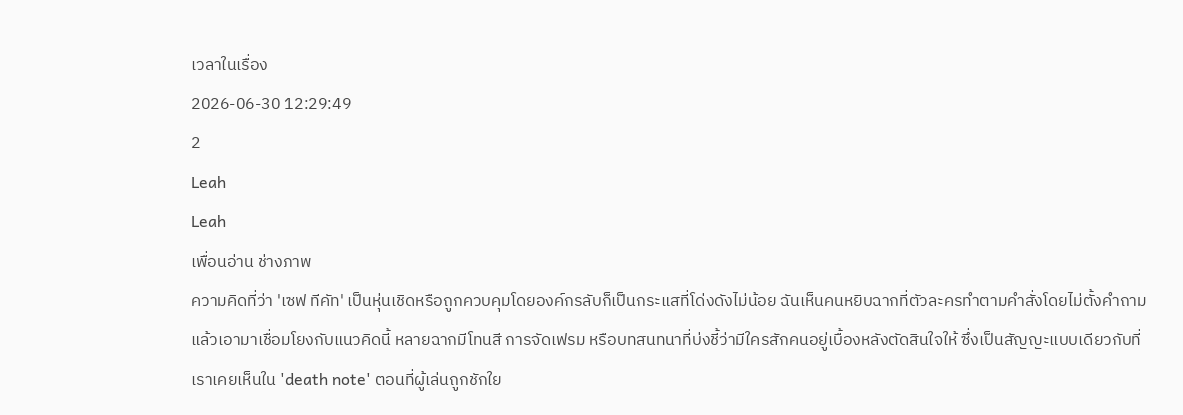เวลาในเรื่อง
2026-06-30 12:29:49
2
Leah
Leah
เพื่อนอ่าน ช่างภาพ
ความคิดที่ว่า 'เซฟ ทีคัท' เป็นหุ่นเชิดหรือถูกควบคุมโดยองค์กรลับก็เป็นกระแสที่โด่งดังไม่น้อย ฉันเห็นคนหยิบฉากที่ตัวละครทำตามคำสั่งโดยไม่ตั้งคำถามแล้วเอามาเชื่อมโยงกับแนวคิดนี้ หลายฉากมีโทนสี การจัดเฟรม หรือบทสนทนาที่บ่งชี้ว่ามีใครสักคนอยู่เบื้องหลังตัดสินใจให้ ซึ่งเป็นสัญญะแบบเดียวกับที่เราเคยเห็นใน 'death note' ตอนที่ผู้เล่นถูกชักใย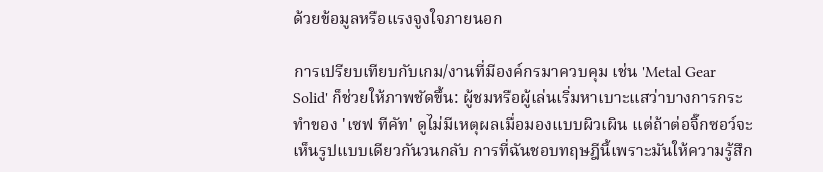ด้วยข้อมูลหรือแรงจูงใจภายนอก

การเปรียบเทียบกับเกม/งานที่มีองค์กรมาควบคุม เช่น 'Metal Gear Solid' ก็ช่วยให้ภาพชัดขึ้น: ผู้ชมหรือผู้เล่นเริ่มหาเบาะแสว่าบางการกระทำของ 'เซฟ ทีคัท' ดูไม่มีเหตุผลเมื่อมองแบบผิวเผิน แต่ถ้าต่อจิ๊กซอว์จะเห็นรูปแบบเดียวกันวนกลับ การที่ฉันชอบทฤษฎีนี้เพราะมันให้ความรู้สึก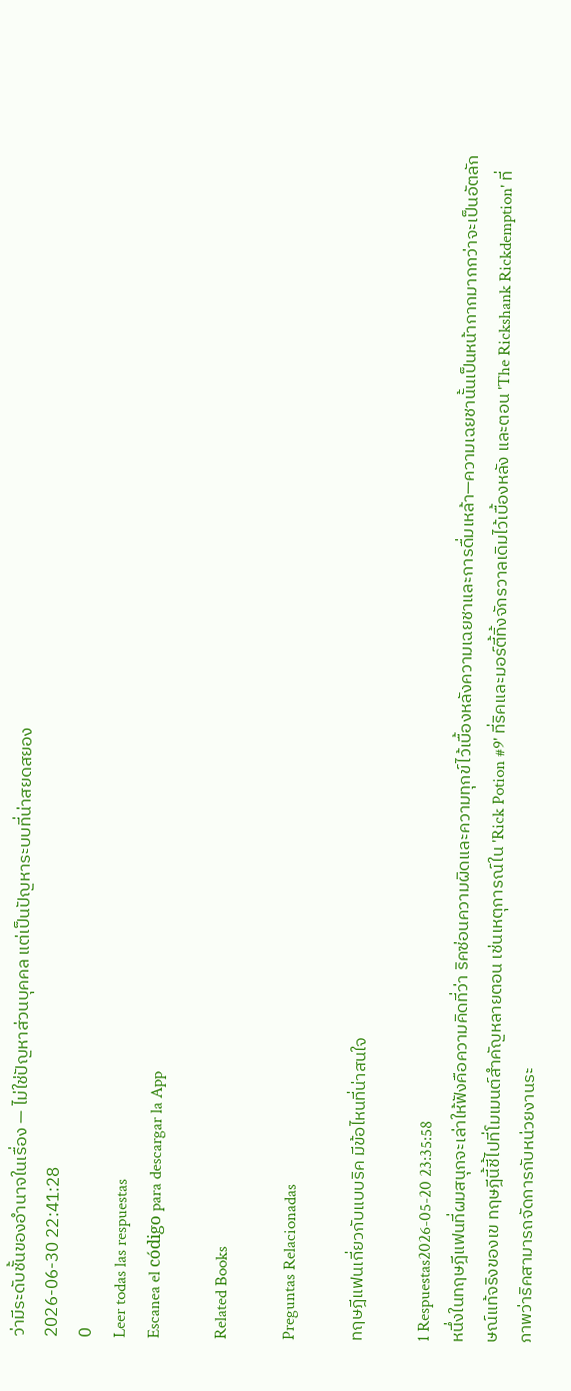ว่ามีระดับชั้นของอำนาจในเรื่อง — ไม่ใช่ปัญหาส่วนบุคคล แต่เป็นปัญหาระบบที่น่าสยดสยอง
2026-06-30 22:41:28
0
Leer todas las respuestas
Escanea el código para descargar la App

Related Books

Preguntas Relacionadas

ทฤษฎีแฟนเกี่ยวกับแบบริค มีข้อไหนที่น่าสนใจ

1 Respuestas2026-05-20 23:35:58
หนึ่งในทฤษฎีแฟนที่ผมสนุกจะเล่าให้ฟังคือความคิดที่ว่า ริคซ่อนความผิดและความทุกข์ไว้เบื้องหลังความเฉยชาและการดื่มเหล้า—ความเฉยชานั้นเป็นหน้ากากมากกว่าจะเป็นอัตลักษณ์แท้จริงของเข ทฤษฎีนี้ชี้ไปที่โมเมนต์สำคัญหลายตอน เช่นเหตุการณ์ใน 'Rick Potion #9' ที่ริคและมอร์ตี้ทิ้งจักรวาลเดิมไว้เบื้องหลัง และตอน 'The Rickshank Rickdemption' ที่ภาพว่าริคสามารถจัดการกับหน่วยงานระ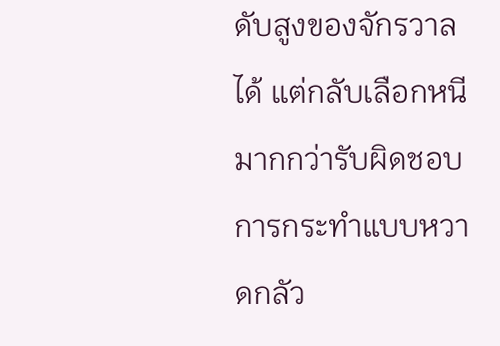ดับสูงของจักรวาลได้ แต่กลับเลือกหนีมากกว่ารับผิดชอบ การกระทำแบบหวาดกลัว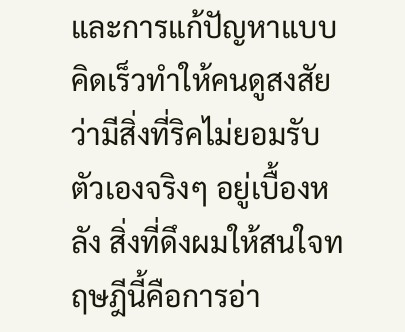และการแก้ปัญหาแบบคิดเร็วทำให้คนดูสงสัยว่ามีสิ่งที่ริคไม่ยอมรับตัวเองจริงๆ อยู่เบื้องหลัง สิ่งที่ดึงผมให้สนใจทฤษฎีนี้คือการอ่า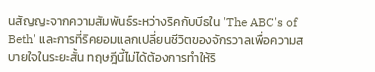นสัญญะจากความสัมพันธ์ระหว่างริคกับบีธใน 'The ABC's of Beth' และการที่ริคยอมแลกเปลี่ยนชีวิตของจักรวาลเพื่อความสบายใจในระยะสั้น ทฤษฎีนี้ไม่ได้ต้องการทำให้ริ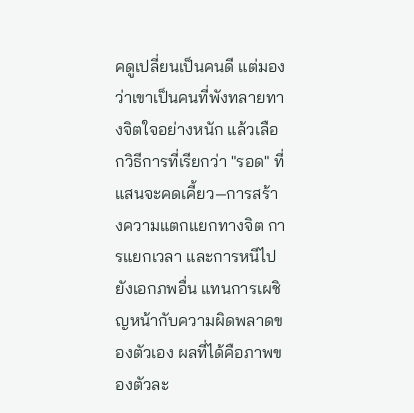คดูเปลี่ยนเป็นคนดี แต่มองว่าเขาเป็นคนที่พังทลายทางจิตใจอย่างหนัก แล้วเลือกวิธีการที่เรียกว่า "รอด" ที่แสนจะคดเคี้ยว—การสร้างความแตกแยกทางจิต การแยกเวลา และการหนีไปยังเอกภพอื่น แทนการเผชิญหน้ากับความผิดพลาดของตัวเอง ผลที่ได้คือภาพของตัวละ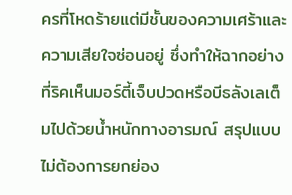ครที่โหดร้ายแต่มีชั้นของความเศร้าและความเสียใจซ่อนอยู่ ซึ่งทำให้ฉากอย่างที่ริคเห็นมอร์ตี้เจ็บปวดหรือบีธลังเลเต็มไปด้วยน้ำหนักทางอารมณ์ สรุปแบบไม่ต้องการยกย่อง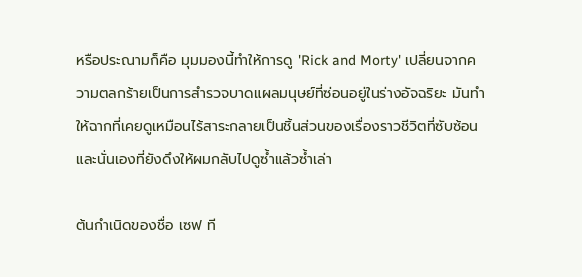หรือประณามก็คือ มุมมองนี้ทำให้การดู 'Rick and Morty' เปลี่ยนจากความตลกร้ายเป็นการสำรวจบาดแผลมนุษย์ที่ซ่อนอยู่ในร่างอัจฉริยะ มันทำให้ฉากที่เคยดูเหมือนไร้สาระกลายเป็นชิ้นส่วนของเรื่องราวชีวิตที่ซับซ้อน และนั่นเองที่ยังดึงให้ผมกลับไปดูซ้ำแล้วซ้ำเล่า

ต้นกำเนิดของชื่อ เซฟ ที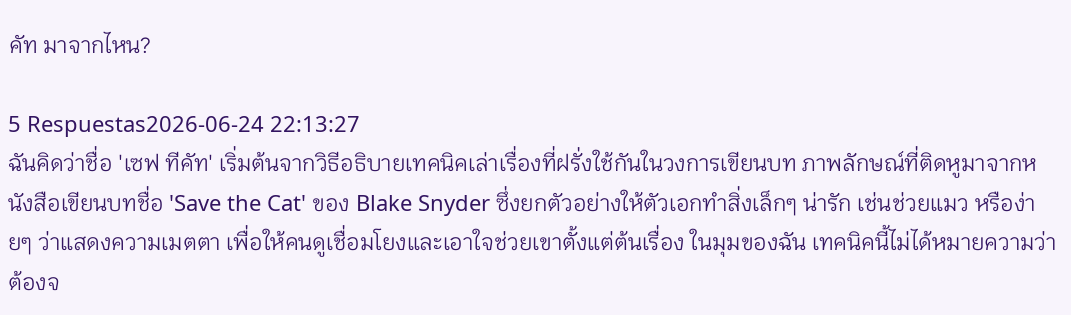คัท มาจากไหน?

5 Respuestas2026-06-24 22:13:27
ฉันคิดว่าชื่อ 'เซฟ ทีคัท' เริ่มต้นจากวิธีอธิบายเทคนิคเล่าเรื่องที่ฝรั่งใช้กันในวงการเขียนบท ภาพลักษณ์ที่ติดหูมาจากหนังสือเขียนบทชื่อ 'Save the Cat' ของ Blake Snyder ซึ่งยกตัวอย่างให้ตัวเอกทำสิ่งเล็กๆ น่ารัก เช่นช่วยแมว หรือง่ายๆ ว่าแสดงความเมตตา เพื่อให้คนดูเชื่อมโยงและเอาใจช่วยเขาตั้งแต่ต้นเรื่อง ในมุมของฉัน เทคนิคนี้ไม่ได้หมายความว่าต้องจ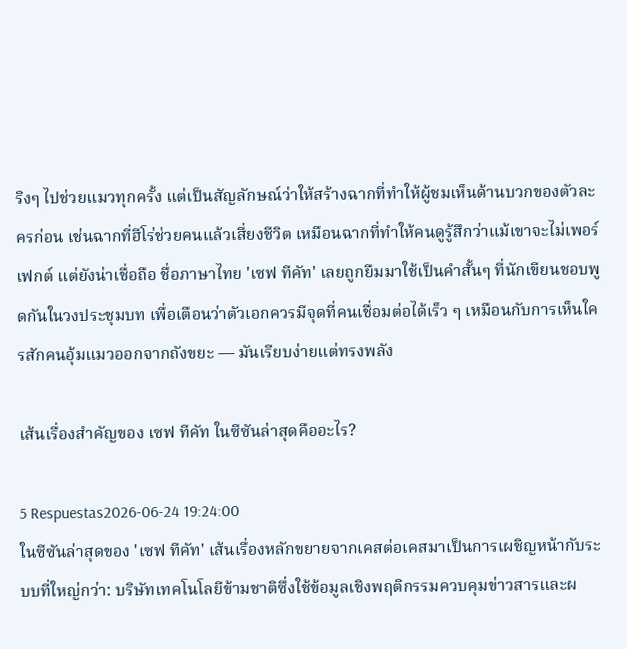ริงๆ ไปช่วยแมวทุกครั้ง แต่เป็นสัญลักษณ์ว่าให้สร้างฉากที่ทำให้ผู้ชมเห็นด้านบวกของตัวละครก่อน เช่นฉากที่ฮีโร่ช่วยคนแล้วเสี่ยงชีวิต เหมือนฉากที่ทำให้คนดูรู้สึกว่าแม้เขาจะไม่เพอร์เฟกต์ แต่ยังน่าเชื่อถือ ชื่อภาษาไทย 'เซฟ ทีคัท' เลยถูกยืมมาใช้เป็นคำสั้นๆ ที่นักเขียนชอบพูดกันในวงประชุมบท เพื่อเตือนว่าตัวเอกควรมีจุดที่คนเชื่อมต่อได้เร็ว ๆ เหมือนกับการเห็นใครสักคนอุ้มแมวออกจากถังขยะ — มันเรียบง่ายแต่ทรงพลัง

เส้นเรื่องสำคัญของ เซฟ ทีคัท ในซีซันล่าสุดคืออะไร?

5 Respuestas2026-06-24 19:24:00
ในซีซันล่าสุดของ 'เซฟ ทีคัท' เส้นเรื่องหลักขยายจากเคสต่อเคสมาเป็นการเผชิญหน้ากับระบบที่ใหญ่กว่า: บริษัทเทคโนโลยีข้ามชาติซึ่งใช้ข้อมูลเชิงพฤติกรรมควบคุมข่าวสารและผ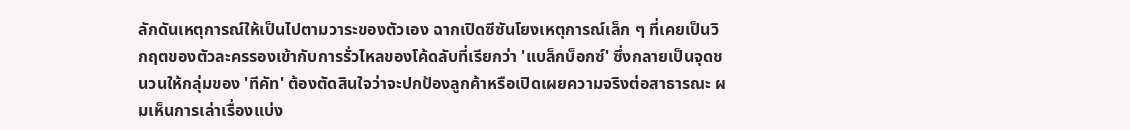ลักดันเหตุการณ์ให้เป็นไปตามวาระของตัวเอง ฉากเปิดซีซันโยงเหตุการณ์เล็ก ๆ ที่เคยเป็นวิกฤตของตัวละครรองเข้ากับการรั่วไหลของโค้ดลับที่เรียกว่า 'แบล็กบ็อกซ์' ซึ่งกลายเป็นจุดชนวนให้กลุ่มของ 'ทีคัท' ต้องตัดสินใจว่าจะปกป้องลูกค้าหรือเปิดเผยความจริงต่อสาธารณะ ผมเห็นการเล่าเรื่องแบ่ง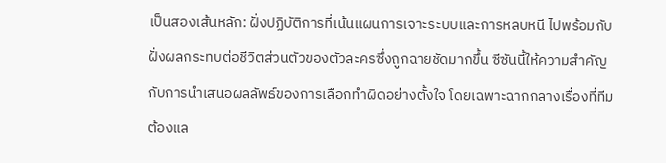เป็นสองเส้นหลัก: ฝั่งปฏิบัติการที่เน้นแผนการเจาะระบบและการหลบหนี ไปพร้อมกับฝั่งผลกระทบต่อชีวิตส่วนตัวของตัวละครซึ่งถูกฉายชัดมากขึ้น ซีซันนี้ให้ความสำคัญกับการนำเสนอผลลัพธ์ของการเลือกทำผิดอย่างตั้งใจ โดยเฉพาะฉากกลางเรื่องที่ทีมต้องแล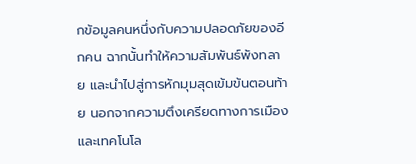กข้อมูลคนหนึ่งกับความปลอดภัยของอีกคน ฉากนั้นทำให้ความสัมพันธ์พังทลาย และนำไปสู่การหักมุมสุดเข้มข้นตอนท้าย นอกจากความตึงเครียดทางการเมืองและเทคโนโล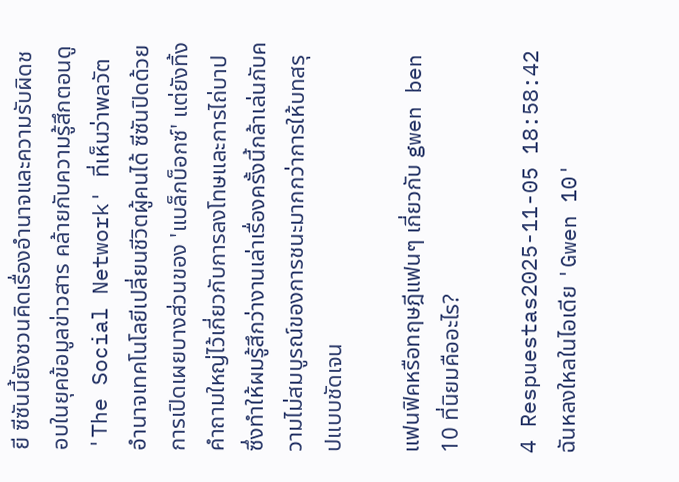ยี ซีซันนี้ยังชวนคิดเรื่องอำนาจและความรับผิดชอบในยุคข้อมูลข่าวสาร คล้ายกับความรู้สึกตอนดู 'The Social Network' ที่เห็นว่าพลวัตอำนาจเทคโนโลยีเปลี่ยนชีวิตผู้คนได้ ซีซันปิดด้วยการเปิดเผยบางส่วนของ 'แบล็กบ็อกซ์' แต่ยังทิ้งคำถามใหญ่ไว้เกี่ยวกับการลงโทษและการไถ่บาป ซึ่งทำให้ผมรู้สึกว่างานเล่าเรื่องครั้งนี้กล้าเล่นกับความไม่สมบูรณ์ของการชนะมากกว่าการให้บทสรุปแบบชัดเจน

แฟนฟิคหรือทฤษฎีแฟนๆ เกี่ยวกับ gwen ben 10 ที่นิยมคืออะไร?

4 Respuestas2025-11-05 18:58:42
ฉันหลงใหลในไอเดีย 'Gwen 10'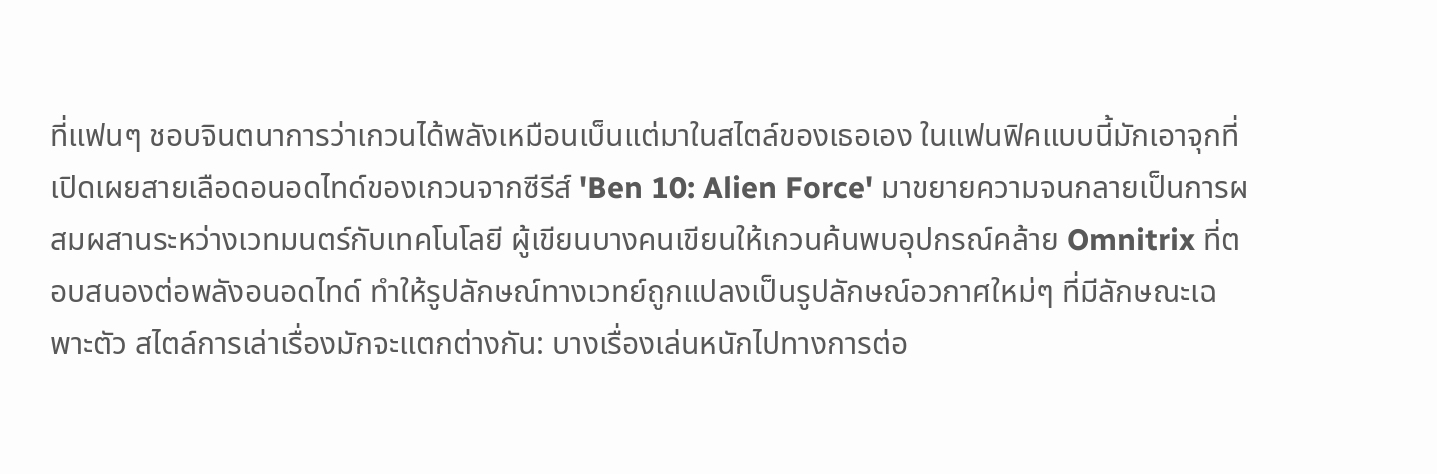ที่แฟนๆ ชอบจินตนาการว่าเกวนได้พลังเหมือนเบ็นแต่มาในสไตล์ของเธอเอง ในแฟนฟิคแบบนี้มักเอาจุกที่เปิดเผยสายเลือดอนอดไทด์ของเกวนจากซีรีส์ 'Ben 10: Alien Force' มาขยายความจนกลายเป็นการผสมผสานระหว่างเวทมนตร์กับเทคโนโลยี ผู้เขียนบางคนเขียนให้เกวนค้นพบอุปกรณ์คล้าย Omnitrix ที่ตอบสนองต่อพลังอนอดไทด์ ทำให้รูปลักษณ์ทางเวทย์ถูกแปลงเป็นรูปลักษณ์อวกาศใหม่ๆ ที่มีลักษณะเฉพาะตัว สไตล์การเล่าเรื่องมักจะแตกต่างกัน: บางเรื่องเล่นหนักไปทางการต่อ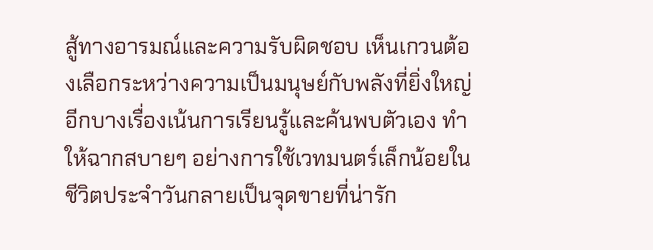สู้ทางอารมณ์และความรับผิดชอบ เห็นเกวนต้องเลือกระหว่างความเป็นมนุษย์กับพลังที่ยิ่งใหญ่ อีกบางเรื่องเน้นการเรียนรู้และค้นพบตัวเอง ทำให้ฉากสบายๆ อย่างการใช้เวทมนตร์เล็กน้อยในชีวิตประจำวันกลายเป็นจุดขายที่น่ารัก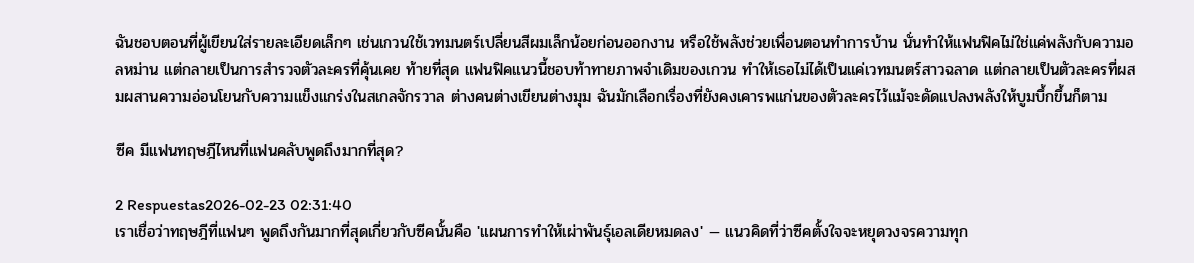ฉันชอบตอนที่ผู้เขียนใส่รายละเอียดเล็กๆ เช่นเกวนใช้เวทมนตร์เปลี่ยนสีผมเล็กน้อยก่อนออกงาน หรือใช้พลังช่วยเพื่อนตอนทำการบ้าน นั่นทำให้แฟนฟิคไม่ใช่แค่พลังกับความอลหม่าน แต่กลายเป็นการสำรวจตัวละครที่คุ้นเคย ท้ายที่สุด แฟนฟิคแนวนี้ชอบท้าทายภาพจำเดิมของเกวน ทำให้เธอไม่ได้เป็นแค่เวทมนตร์สาวฉลาด แต่กลายเป็นตัวละครที่ผสมผสานความอ่อนโยนกับความแข็งแกร่งในสเกลจักรวาล ต่างคนต่างเขียนต่างมุม ฉันมักเลือกเรื่องที่ยังคงเคารพแก่นของตัวละครไว้แม้จะดัดแปลงพลังให้บูมบึ้กขึ้นก็ตาม

ซีค มีแฟนทฤษฎีไหนที่แฟนคลับพูดถึงมากที่สุด?

2 Respuestas2026-02-23 02:31:40
เราเชื่อว่าทฤษฎีที่แฟนๆ พูดถึงกันมากที่สุดเกี่ยวกับซีคนั้นคือ 'แผนการทำให้เผ่าพันธุ์เอลเดียหมดลง' — แนวคิดที่ว่าซีคตั้งใจจะหยุดวงจรความทุก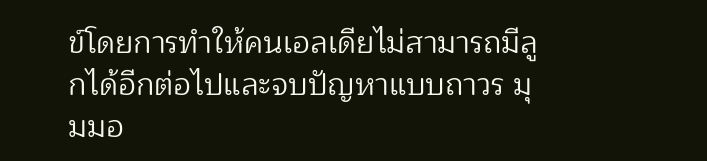ข์โดยการทำให้คนเอลเดียไม่สามารถมีลูกได้อีกต่อไปและจบปัญหาแบบถาวร มุมมอ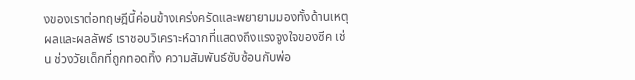งของเราต่อทฤษฎีนี้ค่อนข้างเคร่งครัดและพยายามมองทั้งด้านเหตุผลและผลลัพธ์ เราชอบวิเคราะห์ฉากที่แสดงถึงแรงจูงใจของซีค เช่น ช่วงวัยเด็กที่ถูกทอดทิ้ง ความสัมพันธ์ซับซ้อนกับพ่อ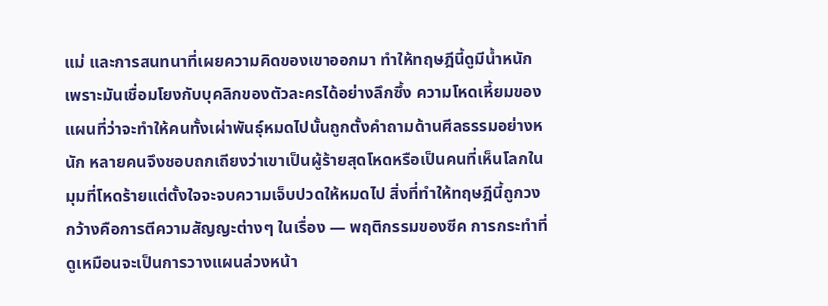แม่ และการสนทนาที่เผยความคิดของเขาออกมา ทำให้ทฤษฎีนี้ดูมีน้ำหนัก เพราะมันเชื่อมโยงกับบุคลิกของตัวละครได้อย่างลึกซึ้ง ความโหดเหี้ยมของแผนที่ว่าจะทำให้คนทั้งเผ่าพันธุ์หมดไปนั้นถูกตั้งคำถามด้านศีลธรรมอย่างหนัก หลายคนจึงชอบถกเถียงว่าเขาเป็นผู้ร้ายสุดโหดหรือเป็นคนที่เห็นโลกในมุมที่โหดร้ายแต่ตั้งใจจะจบความเจ็บปวดให้หมดไป สิ่งที่ทำให้ทฤษฎีนี้ถูกวงกว้างคือการตีความสัญญะต่างๆ ในเรื่อง — พฤติกรรมของซีค การกระทำที่ดูเหมือนจะเป็นการวางแผนล่วงหน้า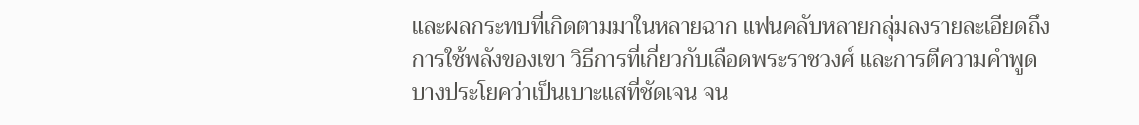และผลกระทบที่เกิดตามมาในหลายฉาก แฟนคลับหลายกลุ่มลงรายละเอียดถึงการใช้พลังของเขา วิธีการที่เกี่ยวกับเลือดพระราชวงศ์ และการตีความคำพูดบางประโยคว่าเป็นเบาะแสที่ชัดเจน จน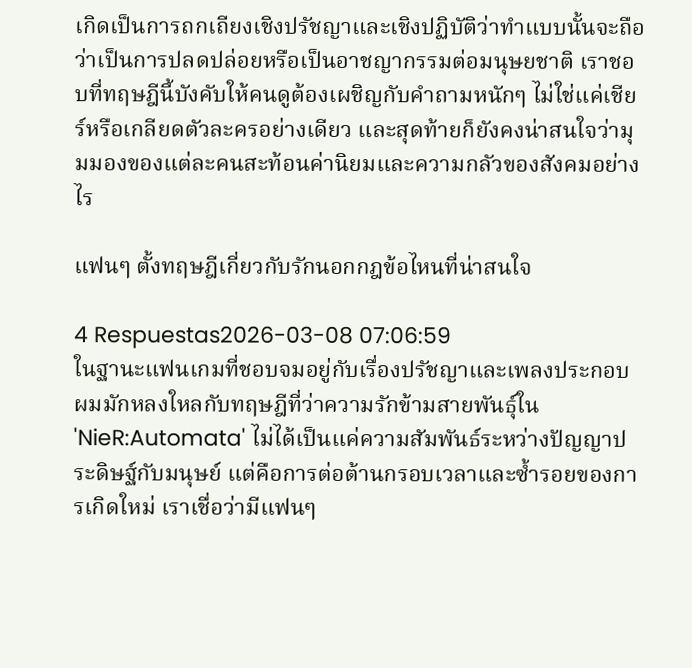เกิดเป็นการถกเถียงเชิงปรัชญาและเชิงปฏิบัติว่าทำแบบนั้นจะถือว่าเป็นการปลดปล่อยหรือเป็นอาชญากรรมต่อมนุษยชาติ เราชอบที่ทฤษฎีนี้บังคับให้คนดูต้องเผชิญกับคำถามหนักๆ ไม่ใช่แค่เชียร์หรือเกลียดตัวละครอย่างเดียว และสุดท้ายก็ยังคงน่าสนใจว่ามุมมองของแต่ละคนสะท้อนค่านิยมและความกลัวของสังคมอย่างไร

แฟนๆ ตั้งทฤษฎีเกี่ยวกับรักนอกกฎข้อไหนที่น่าสนใจ

4 Respuestas2026-03-08 07:06:59
ในฐานะแฟนเกมที่ชอบจมอยู่กับเรื่องปรัชญาและเพลงประกอบ ผมมักหลงใหลกับทฤษฎีที่ว่าความรักข้ามสายพันธุ์ใน 'NieR:Automata' ไม่ได้เป็นแค่ความสัมพันธ์ระหว่างปัญญาประดิษฐ์กับมนุษย์ แต่คือการต่อต้านกรอบเวลาและซ้ำรอยของการเกิดใหม่ เราเชื่อว่ามีแฟนๆ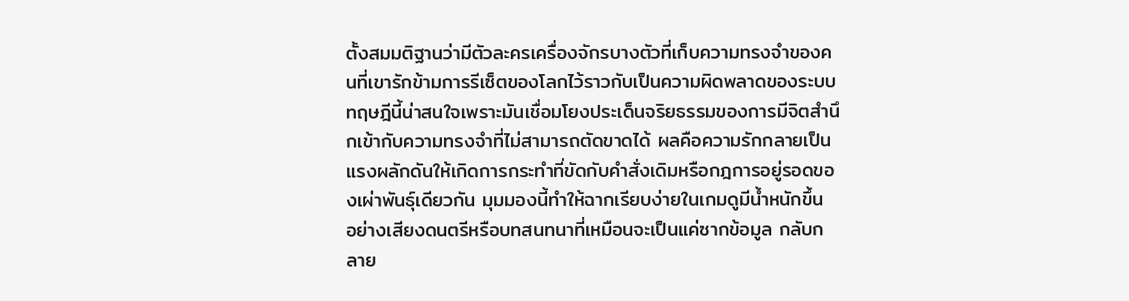ตั้งสมมติฐานว่ามีตัวละครเครื่องจักรบางตัวที่เก็บความทรงจำของคนที่เขารักข้ามการรีเซ็ตของโลกไว้ราวกับเป็นความผิดพลาดของระบบ ทฤษฎีนี้น่าสนใจเพราะมันเชื่อมโยงประเด็นจริยธรรมของการมีจิตสำนึกเข้ากับความทรงจำที่ไม่สามารถตัดขาดได้ ผลคือความรักกลายเป็นแรงผลักดันให้เกิดการกระทำที่ขัดกับคำสั่งเดิมหรือกฎการอยู่รอดของเผ่าพันธุ์เดียวกัน มุมมองนี้ทำให้ฉากเรียบง่ายในเกมดูมีน้ำหนักขึ้น อย่างเสียงดนตรีหรือบทสนทนาที่เหมือนจะเป็นแค่ซากข้อมูล กลับกลาย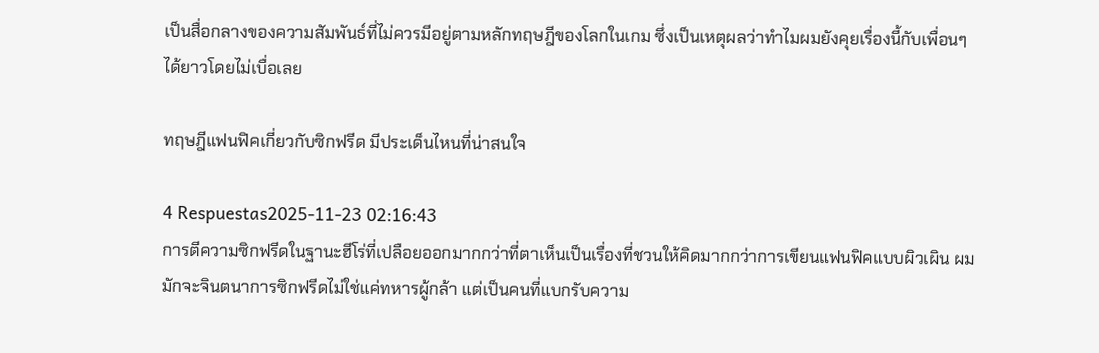เป็นสื่อกลางของความสัมพันธ์ที่ไม่ควรมีอยู่ตามหลักทฤษฎีของโลกในเกม ซึ่งเป็นเหตุผลว่าทำไมผมยังคุยเรื่องนี้กับเพื่อนๆ ได้ยาวโดยไม่เบื่อเลย

ทฤษฎีแฟนฟิคเกี่ยวกับซิกฟรีด มีประเด็นไหนที่น่าสนใจ

4 Respuestas2025-11-23 02:16:43
การตีความซิกฟรีดในฐานะฮีโร่ที่เปลือยออกมากกว่าที่ตาเห็นเป็นเรื่องที่ชวนให้คิดมากกว่าการเขียนแฟนฟิคแบบผิวเผิน ผมมักจะจินตนาการซิกฟรีดไม่ใช่แค่ทหารผู้กล้า แต่เป็นคนที่แบกรับความ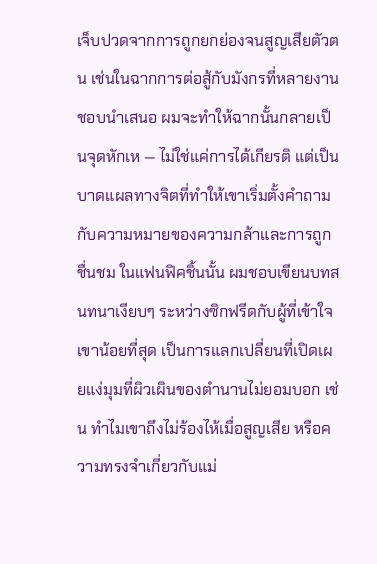เจ็บปวดจากการถูกยกย่องจนสูญเสียตัวตน เช่นในฉากการต่อสู้กับมังกรที่หลายงานชอบนำเสนอ ผมจะทำให้ฉากนั้นกลายเป็นจุดหักเห — ไม่ใช่แค่การได้เกียรติ แต่เป็นบาดแผลทางจิตที่ทำให้เขาเริ่มตั้งคำถามกับความหมายของความกล้าและการถูกชื่นชม ในแฟนฟิคชิ้นนั้น ผมชอบเขียนบทสนทนาเงียบๆ ระหว่างซิกฟรีดกับผู้ที่เข้าใจเขาน้อยที่สุด เป็นการแลกเปลี่ยนที่เปิดเผยแง่มุมที่ผิวเผินของตำนานไม่ยอมบอก เช่น ทำไมเขาถึงไม่ร้องไห้เมื่อสูญเสีย หรือความทรงจำเกี่ยวกับแม่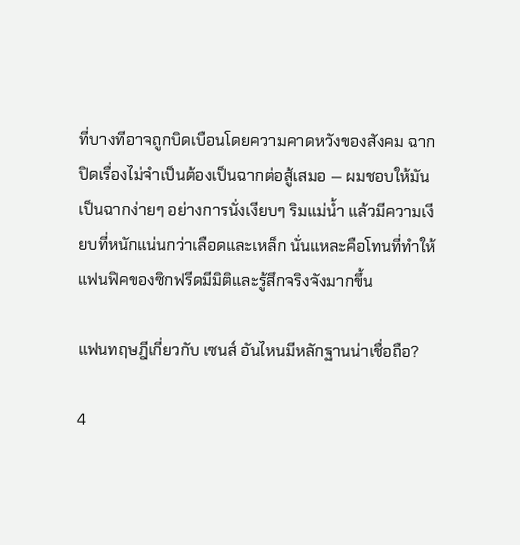ที่บางทีอาจถูกบิดเบือนโดยความคาดหวังของสังคม ฉากปิดเรื่องไม่จำเป็นต้องเป็นฉากต่อสู้เสมอ — ผมชอบให้มันเป็นฉากง่ายๆ อย่างการนั่งเงียบๆ ริมแม่น้ำ แล้วมีความเงียบที่หนักแน่นกว่าเลือดและเหล็ก นั่นแหละคือโทนที่ทำให้แฟนฟิคของซิกฟรีดมีมิติและรู้สึกจริงจังมากขึ้น

แฟนทฤษฎีเกี่ยวกับ เซนส์ อันไหนมีหลักฐานน่าเชื่อถือ?

4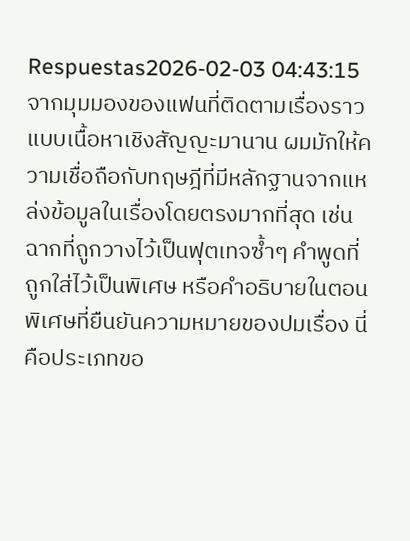Respuestas2026-02-03 04:43:15
จากมุมมองของแฟนที่ติดตามเรื่องราวแบบเนื้อหาเชิงสัญญะมานาน ผมมักให้ความเชื่อถือกับทฤษฎีที่มีหลักฐานจากแหล่งข้อมูลในเรื่องโดยตรงมากที่สุด เช่น ฉากที่ถูกวางไว้เป็นฟุตเทจซ้ำๆ คำพูดที่ถูกใส่ไว้เป็นพิเศษ หรือคำอธิบายในตอนพิเศษที่ยืนยันความหมายของปมเรื่อง นี่คือประเภทขอ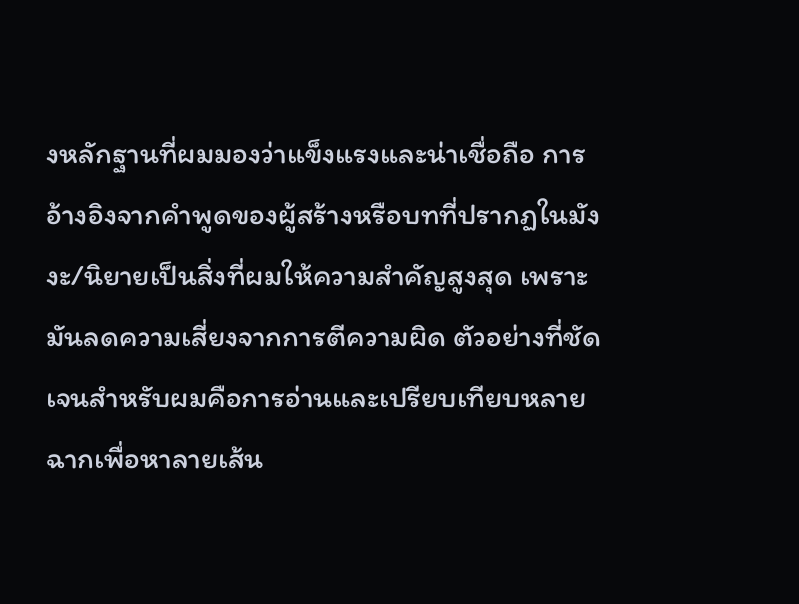งหลักฐานที่ผมมองว่าแข็งแรงและน่าเชื่อถือ การอ้างอิงจากคำพูดของผู้สร้างหรือบทที่ปรากฏในมังงะ/นิยายเป็นสิ่งที่ผมให้ความสำคัญสูงสุด เพราะมันลดความเสี่ยงจากการตีความผิด ตัวอย่างที่ชัดเจนสำหรับผมคือการอ่านและเปรียบเทียบหลายฉากเพื่อหาลายเส้น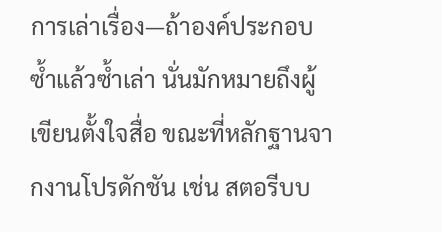การเล่าเรื่อง—ถ้าองค์ประกอบซ้ำแล้วซ้ำเล่า นั่นมักหมายถึงผู้เขียนตั้งใจสื่อ ขณะที่หลักฐานจากงานโปรดักชัน เช่น สตอรีบบ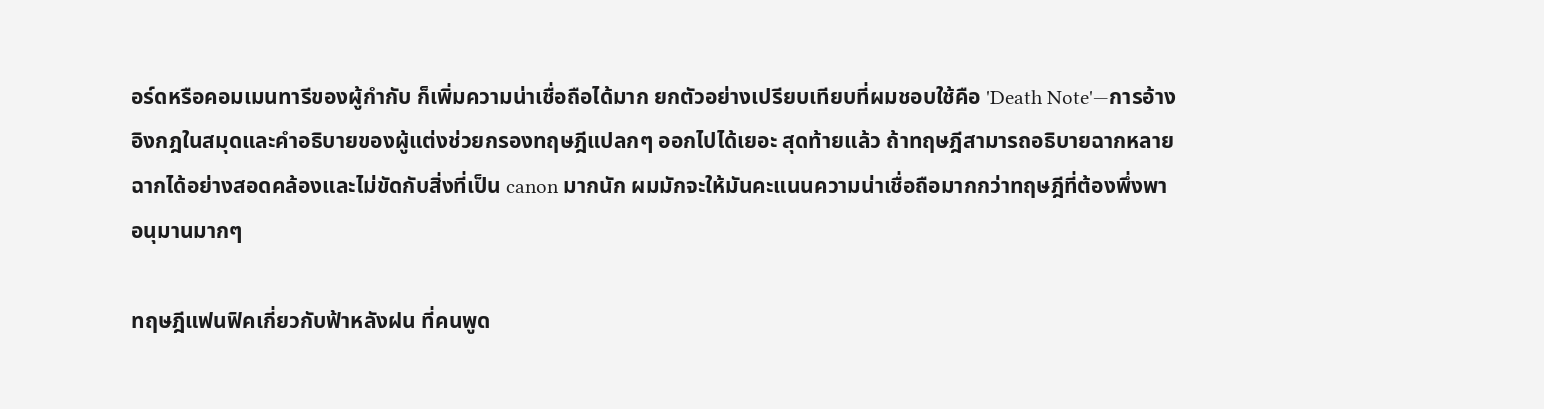อร์ดหรือคอมเมนทารีของผู้กำกับ ก็เพิ่มความน่าเชื่อถือได้มาก ยกตัวอย่างเปรียบเทียบที่ผมชอบใช้คือ 'Death Note'—การอ้างอิงกฎในสมุดและคำอธิบายของผู้แต่งช่วยกรองทฤษฎีแปลกๆ ออกไปได้เยอะ สุดท้ายแล้ว ถ้าทฤษฎีสามารถอธิบายฉากหลายฉากได้อย่างสอดคล้องและไม่ขัดกับสิ่งที่เป็น canon มากนัก ผมมักจะให้มันคะแนนความน่าเชื่อถือมากกว่าทฤษฎีที่ต้องพึ่งพาอนุมานมากๆ

ทฤษฎีแฟนฟิคเกี่ยวกับฟ้าหลังฝน ที่คนพูด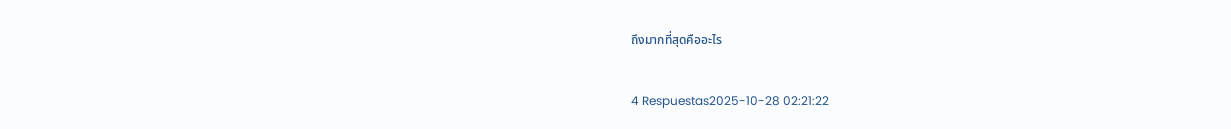ถึงมากที่สุดคืออะไร

4 Respuestas2025-10-28 02:21:22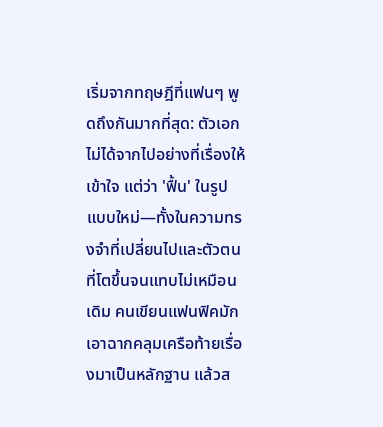เริ่มจากทฤษฎีที่แฟนๆ พูดถึงกันมากที่สุด: ตัวเอกไม่ได้จากไปอย่างที่เรื่องให้เข้าใจ แต่ว่า 'ฟื้น' ในรูปแบบใหม่—ทั้งในความทรงจำที่เปลี่ยนไปและตัวตนที่โตขึ้นจนแทบไม่เหมือนเดิม คนเขียนแฟนฟิคมักเอาฉากคลุมเครือท้ายเรื่องมาเป็นหลักฐาน แล้วส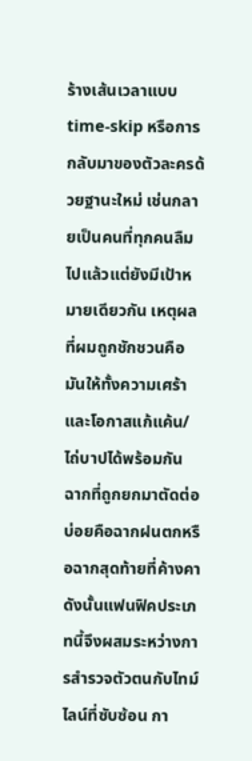ร้างเส้นเวลาแบบ time-skip หรือการกลับมาของตัวละครด้วยฐานะใหม่ เช่นกลายเป็นคนที่ทุกคนลืมไปแล้วแต่ยังมีเป้าหมายเดียวกัน เหตุผลที่ผมถูกชักชวนคือมันให้ทั้งความเศร้าและโอกาสแก้แค้น/ไถ่บาปได้พร้อมกัน ฉากที่ถูกยกมาตัดต่อบ่อยคือฉากฝนตกหรือฉากสุดท้ายที่ค้างคา ดังนั้นแฟนฟิคประเภทนี้จึงผสมระหว่างการสำรวจตัวตนกับไทม์ไลน์ที่ซับซ้อน กา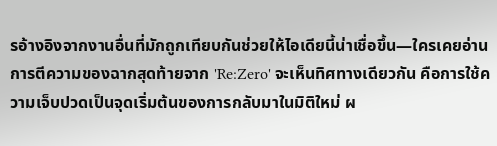รอ้างอิงจากงานอื่นที่มักถูกเทียบกันช่วยให้ไอเดียนี้น่าเชื่อขึ้น—ใครเคยอ่านการตีความของฉากสุดท้ายจาก 'Re:Zero' จะเห็นทิศทางเดียวกัน คือการใช้ความเจ็บปวดเป็นจุดเริ่มต้นของการกลับมาในมิติใหม่ ผ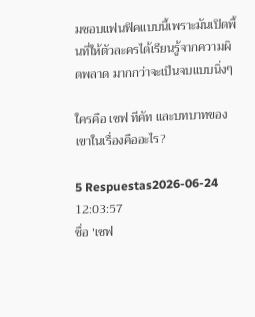มชอบแฟนฟิคแบบนี้เพราะมันเปิดพื้นที่ให้ตัวละครได้เรียนรู้จากความผิดพลาด มากกว่าจะเป็นจบแบบนิ่งๆ

ใครคือ เซฟ ทีคัท และบทบาทของเขาในเรื่องคืออะไร?

5 Respuestas2026-06-24 12:03:57
ชื่อ 'เซฟ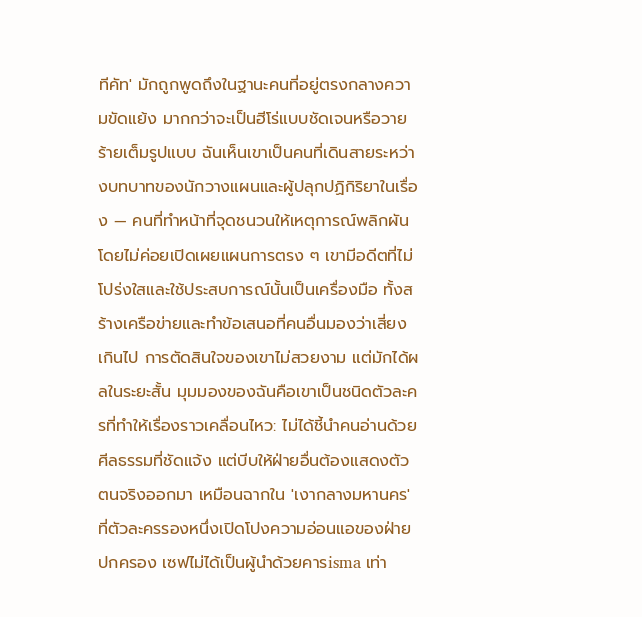ทีคัท' มักถูกพูดถึงในฐานะคนที่อยู่ตรงกลางความขัดแย้ง มากกว่าจะเป็นฮีโร่แบบชัดเจนหรือวายร้ายเต็มรูปแบบ ฉันเห็นเขาเป็นคนที่เดินสายระหว่างบทบาทของนักวางแผนและผู้ปลุกปฏิกิริยาในเรื่อง — คนที่ทำหน้าที่จุดชนวนให้เหตุการณ์พลิกผันโดยไม่ค่อยเปิดเผยแผนการตรง ๆ เขามีอดีตที่ไม่โปร่งใสและใช้ประสบการณ์นั้นเป็นเครื่องมือ ทั้งสร้างเครือข่ายและทำข้อเสนอที่คนอื่นมองว่าเสี่ยงเกินไป การตัดสินใจของเขาไม่สวยงาม แต่มักได้ผลในระยะสั้น มุมมองของฉันคือเขาเป็นชนิดตัวละครที่ทำให้เรื่องราวเคลื่อนไหว: ไม่ได้ชี้นำคนอ่านด้วยศีลธรรมที่ชัดแจ้ง แต่บีบให้ฝ่ายอื่นต้องแสดงตัวตนจริงออกมา เหมือนฉากใน 'เงากลางมหานคร' ที่ตัวละครรองหนึ่งเปิดโปงความอ่อนแอของฝ่ายปกครอง เซฟไม่ได้เป็นผู้นำด้วยคารisma เท่า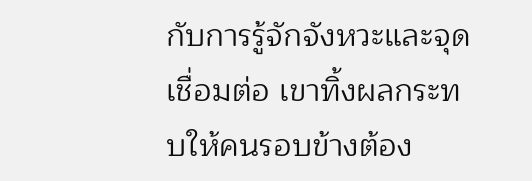กับการรู้จักจังหวะและจุดเชื่อมต่อ เขาทิ้งผลกระทบให้คนรอบข้างต้อง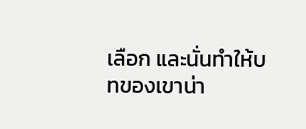เลือก และนั่นทำให้บทของเขาน่า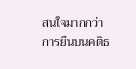สนใจมากกว่าการยืนบนคติธ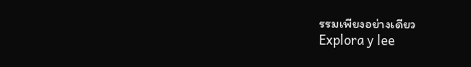รรมเพียงอย่างเดียว
Explora y lee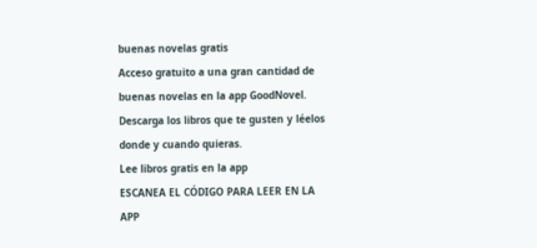buenas novelas gratis
Acceso gratuito a una gran cantidad de buenas novelas en la app GoodNovel. Descarga los libros que te gusten y léelos donde y cuando quieras.
Lee libros gratis en la app
ESCANEA EL CÓDIGO PARA LEER EN LA APP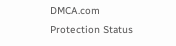DMCA.com Protection Status